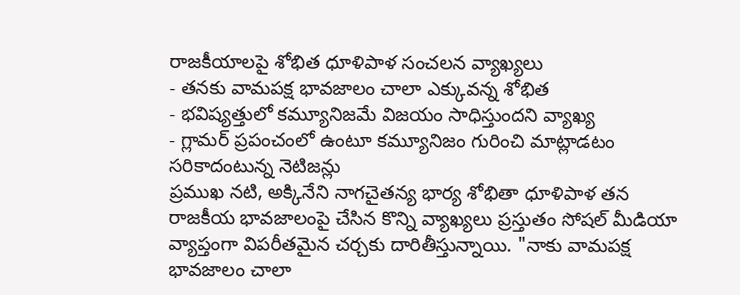రాజకీయాలపై శోభిత ధూళిపాళ సంచలన వ్యాఖ్యలు
- తనకు వామపక్ష భావజాలం చాలా ఎక్కువన్న శోభిత
- భవిష్యత్తులో కమ్యూనిజమే విజయం సాధిస్తుందని వ్యాఖ్య
- గ్లామర్ ప్రపంచంలో ఉంటూ కమ్యూనిజం గురించి మాట్లాడటం సరికాదంటున్న నెటిజన్లు
ప్రముఖ నటి, అక్కినేని నాగచైతన్య భార్య శోభితా ధూళిపాళ తన రాజకీయ భావజాలంపై చేసిన కొన్ని వ్యాఖ్యలు ప్రస్తుతం సోషల్ మీడియా వ్యాప్తంగా విపరీతమైన చర్చకు దారితీస్తున్నాయి. "నాకు వామపక్ష భావజాలం చాలా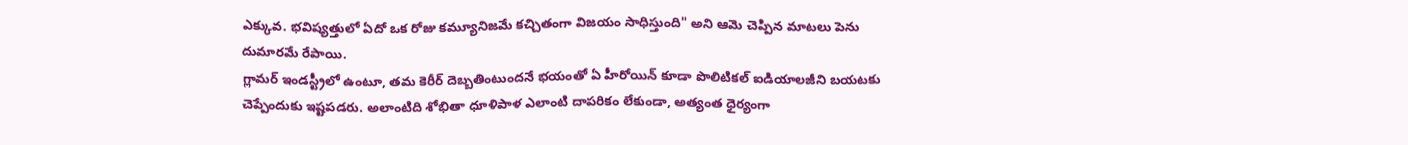ఎక్కువ. భవిష్యత్తులో ఏదో ఒక రోజు కమ్యూనిజమే కచ్చితంగా విజయం సాధిస్తుంది" అని ఆమె చెప్పిన మాటలు పెను దుమారమే రేపాయి.
గ్లామర్ ఇండస్ట్రీలో ఉంటూ, తమ కెరీర్ దెబ్బతింటుందనే భయంతో ఏ హీరోయిన్ కూడా పొలిటికల్ ఐడియాలజీని బయటకు చెప్పేందుకు ఇష్టపడరు. అలాంటిది శోభితా ధూళిపాళ ఎలాంటి దాపరికం లేకుండా, అత్యంత ధైర్యంగా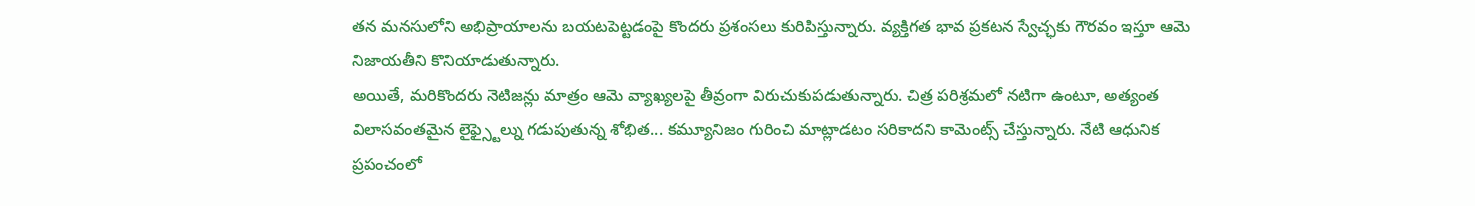తన మనసులోని అభిప్రాయాలను బయటపెట్టడంపై కొందరు ప్రశంసలు కురిపిస్తున్నారు. వ్యక్తిగత భావ ప్రకటన స్వేచ్ఛకు గౌరవం ఇస్తూ ఆమె నిజాయతీని కొనియాడుతున్నారు.
అయితే, మరికొందరు నెటిజన్లు మాత్రం ఆమె వ్యాఖ్యలపై తీవ్రంగా విరుచుకుపడుతున్నారు. చిత్ర పరిశ్రమలో నటిగా ఉంటూ, అత్యంత విలాసవంతమైన లైఫ్స్టైల్ను గడుపుతున్న శోభిత... కమ్యూనిజం గురించి మాట్లాడటం సరికాదని కామెంట్స్ చేస్తున్నారు. నేటి ఆధునిక ప్రపంచంలో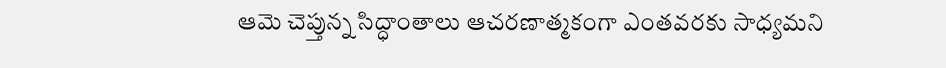ఆమె చెప్తున్న సిద్ధాంతాలు ఆచరణాత్మకంగా ఎంతవరకు సాధ్యమని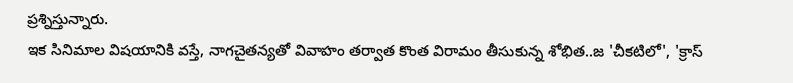ప్రశ్నిస్తున్నారు.
ఇక సినిమాల విషయానికి వస్తే, నాగచైతన్యతో వివాహం తర్వాత కొంత విరామం తీసుకున్న శోభిత..జ 'చీకటిలో', 'క్రాస్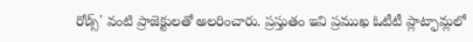రోడ్స్' వంటి ప్రాజెక్టులతో అలరించారు. ప్రస్తుతం ఇవి ప్రముఖ ఓటీటీ ప్లాట్ఫామ్లలో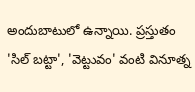అందుబాటులో ఉన్నాయి. ప్రస్తుతం 'సిల్ బట్టా', 'వెట్టువం' వంటి వినూత్న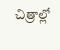చిత్రాల్లో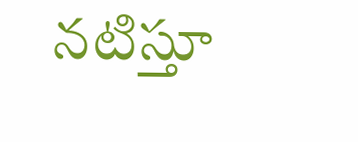నటిస్తూ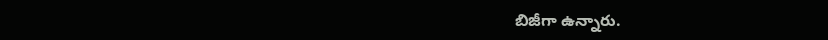బిజీగా ఉన్నారు.